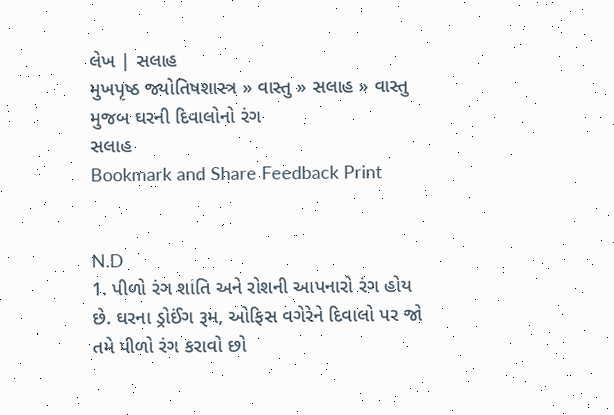લેખ | સલાહ
મુખપૃષ્ઠ જ્યોતિષશાસ્ત્ર » વાસ્તુ » સલાહ » વાસ્તુ મુજબ ઘરની દિવાલોનો રંગ
સલાહ
Bookmark and Share Feedback Print


N.D
1. પીળો રંગ શાંતિ અને રોશની આપનારો રંગ હોય છે. ઘરના ડ્રોઈંગ રૂમ, ઓફિસ વગેરેને દિવાલો પર જો તમે પીળો રંગ કરાવો છો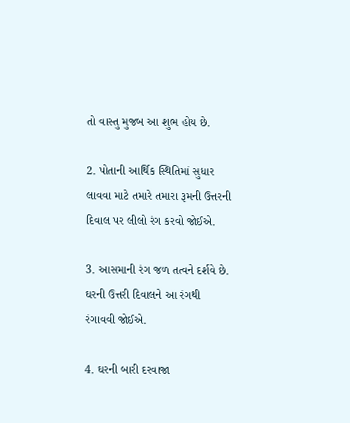તો વાસ્તુ મુજબ આ શુભ હોય છે.

2. પોતાની આર્થિક સ્થિતિમાં સુધાર લાવવા માટે તમારે તમારા રૂમની ઉત્તરની દિવાલ પર લીલો રંગ કરવો જોઈએ.

3. આસમાની રંગ જળ તત્વને દર્શવે છે. ઘરની ઉત્તરી દિવાલને આ રંગથી રંગાવવી જોઈએ.

4. ઘરની બારી દરવાજા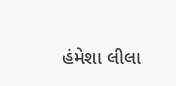હંમેશા લીલા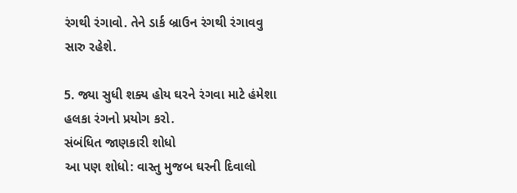રંગથી રંગાવો. તેને ડાર્ક બ્રાઉન રંગથી રંગાવવુ સારુ રહેશે.

5. જ્યા સુધી શક્ય હોય ઘરને રંગવા માટે હંમેશા હલકા રંગનો પ્રયોગ કરો.
સંબંધિત જાણકારી શોધો
આ પણ શોધો: વાસ્તુ મુજબ ઘરની દિવાલો